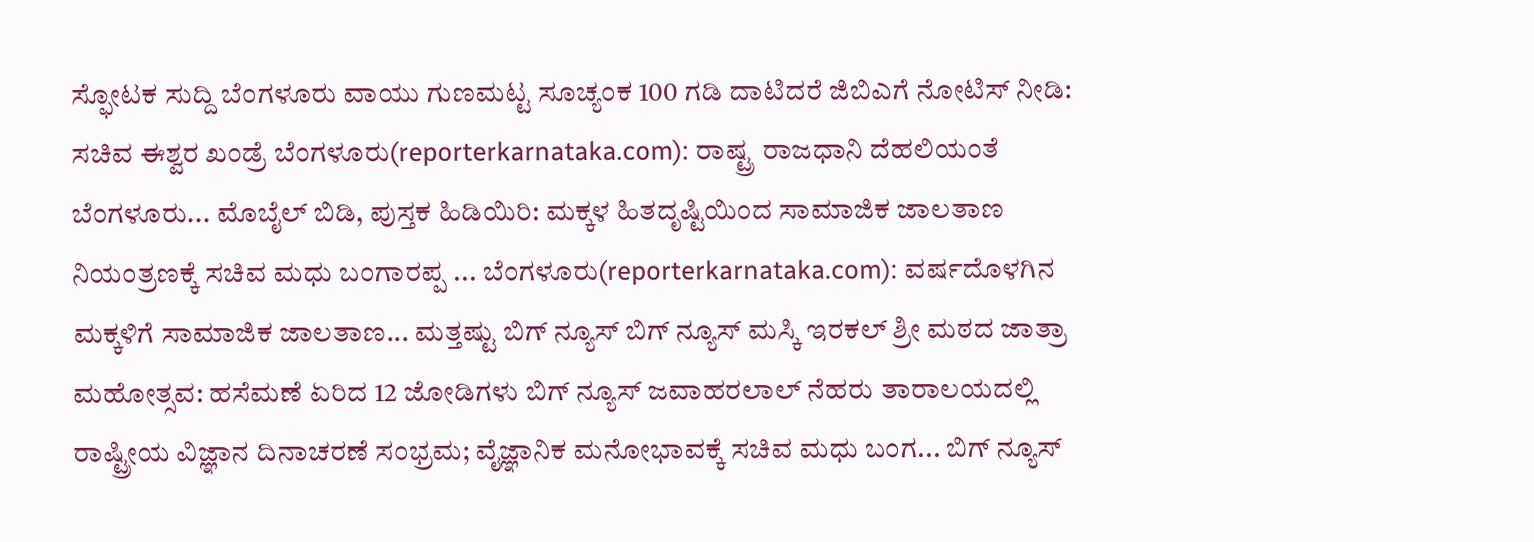ಸ್ಫೋಟಕ ಸುದ್ದಿ ಬೆಂಗಳೂರು ವಾಯು ಗುಣಮಟ್ಟ ಸೂಚ್ಯಂಕ 100 ಗಡಿ ದಾಟಿದರೆ ಜಿಬಿಎಗೆ ನೋಟಿಸ್ ನೀಡಿ: ಸಚಿವ ಈಶ್ವರ ಖಂಡ್ರೆ ಬೆಂಗಳೂರು(reporterkarnataka.com): ರಾಷ್ಟ್ರ ರಾಜಧಾನಿ ದೆಹಲಿಯಂತೆ ಬೆಂಗಳೂರು... ಮೊಬೈಲ್ ಬಿಡಿ, ಪುಸ್ತಕ ಹಿಡಿಯಿರಿ: ಮಕ್ಕಳ ಹಿತದೃಷ್ಟಿಯಿಂದ ಸಾಮಾಜಿಕ ಜಾಲತಾಣ ನಿಯಂತ್ರಣಕ್ಕೆ ಸಚಿವ ಮಧು ಬಂಗಾರಪ್ಪ ... ಬೆಂಗಳೂರು(reporterkarnataka.com): ವರ್ಷದೊಳಗಿನ ಮಕ್ಕಳಿಗೆ ಸಾಮಾಜಿಕ ಜಾಲತಾಣ... ಮತ್ತಷ್ಟು ಬಿಗ್ ನ್ಯೂಸ್ ಬಿಗ್ ನ್ಯೂಸ್ ಮಸ್ಕಿ ಇರಕಲ್ ಶ್ರೀ ಮಠದ ಜಾತ್ರಾ ಮಹೋತ್ಸವ: ಹಸೆಮಣೆ ಏರಿದ 12 ಜೋಡಿಗಳು ಬಿಗ್ ನ್ಯೂಸ್ ಜವಾಹರಲಾಲ್ ನೆಹರು ತಾರಾಲಯದಲ್ಲಿ ರಾಷ್ಟ್ರೀಯ ವಿಜ್ಞಾನ ದಿನಾಚರಣೆ ಸಂಭ್ರಮ; ವೈಜ್ಞಾನಿಕ ಮನೋಭಾವಕ್ಕೆ ಸಚಿವ ಮಧು ಬಂಗ... ಬಿಗ್ ನ್ಯೂಸ್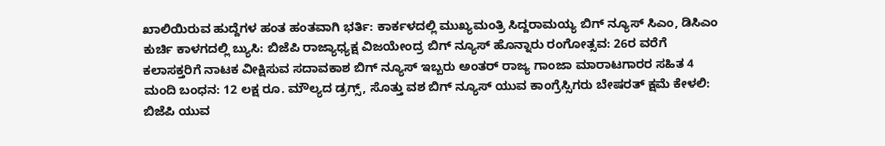ಖಾಲಿಯಿರುವ ಹುದ್ದೆಗಳ ಹಂತ ಹಂತವಾಗಿ ಭರ್ತಿ: ಕಾರ್ಕಳದಲ್ಲಿ ಮುಖ್ಯಮಂತ್ರಿ ಸಿದ್ದರಾಮಯ್ಯ ಬಿಗ್ ನ್ಯೂಸ್ ಸಿಎಂ, ಡಿಸಿಎಂ ಕುರ್ಚಿ ಕಾಳಗದಲ್ಲಿ ಬ್ಯುಸಿ: ಬಿಜೆಪಿ ರಾಜ್ಯಾಧ್ಯಕ್ಷ ವಿಜಯೇಂದ್ರ ಬಿಗ್ ನ್ಯೂಸ್ ಹೊನ್ನಾರು ರಂಗೋತ್ಸವ: 26ರ ವರೆಗೆ ಕಲಾಸಕ್ತರಿಗೆ ನಾಟಕ ವೀಕ್ಷಿಸುವ ಸದಾವಕಾಶ ಬಿಗ್ ನ್ಯೂಸ್ ಇಬ್ಬರು ಅಂತರ್ ರಾಜ್ಯ ಗಾಂಜಾ ಮಾರಾಟಗಾರರ ಸಹಿತ 4 ಮಂದಿ ಬಂಧನ: 12 ಲಕ್ಷ ರೂ. ಮೌಲ್ಯದ ಡ್ರಗ್ಸ್, ಸೊತ್ತು ವಶ ಬಿಗ್ ನ್ಯೂಸ್ ಯುವ ಕಾಂಗ್ರೆಸ್ಸಿಗರು ಬೇಷರತ್ ಕ್ಷಮೆ ಕೇಳಲಿ: ಬಿಜೆಪಿ ಯುವ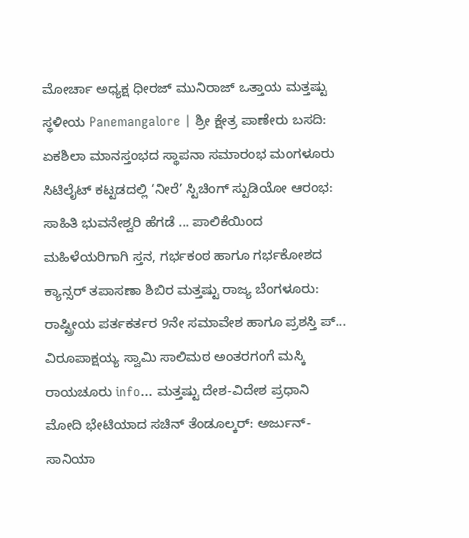ಮೋರ್ಚಾ ಅಧ್ಯಕ್ಷ ಧೀರಜ್ ಮುನಿರಾಜ್ ಒತ್ತಾಯ ಮತ್ತಷ್ಟು ಸ್ಥಳೀಯ Panemangalore | ಶ್ರೀ ಕ್ಷೇತ್ರ ಪಾಣೇರು ಬಸದಿ: ಏಕಶಿಲಾ ಮಾನಸ್ತಂಭದ ಸ್ಥಾಪನಾ ಸಮಾರಂಭ ಮಂಗಳೂರು ಸಿಟಿಲೈಟ್ ಕಟ್ಟಡದಲ್ಲಿ ‘ನೀರೆ’ ಸ್ಟಿಚಿಂಗ್ ಸ್ಟುಡಿಯೋ ಆರಂಭ: ಸಾಹಿತಿ ಭುವನೇಶ್ವರಿ ಹೆಗಡೆ ... ಪಾಲಿಕೆಯಿಂದ ಮಹಿಳೆಯರಿಗಾಗಿ ಸ್ತನ, ಗರ್ಭಕಂಠ ಹಾಗೂ ಗರ್ಭಕೋಶದ ಕ್ಯಾನ್ಸರ್ ತಪಾಸಣಾ ಶಿಬಿರ ಮತ್ತಷ್ಟು ರಾಜ್ಯ ಬೆಂಗಳೂರು: ರಾಷ್ಟ್ರೀಯ ಪರ್ತಕರ್ತರ 9ನೇ ಸಮಾವೇಶ ಹಾಗೂ ಪ್ರಶಸ್ತಿ ಪ್... ವಿರೂಪಾಕ್ಷಯ್ಯ ಸ್ವಾಮಿ ಸಾಲಿಮಠ ಅಂತರಗಂಗೆ ಮಸ್ಕಿ ರಾಯಚೂರು info... ಮತ್ತಷ್ಟು ದೇಶ-ವಿದೇಶ ಪ್ರಧಾನಿ ಮೋದಿ ಭೇಟಿಯಾದ ಸಚಿನ್ ತೆಂಡೂಲ್ಕರ್: ಅರ್ಜುನ್-ಸಾನಿಯಾ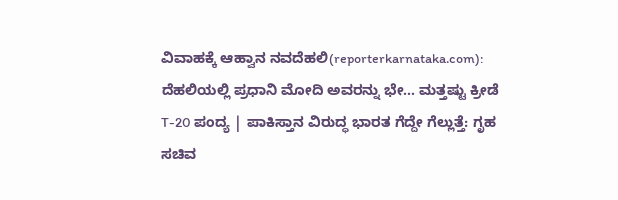ವಿವಾಹಕ್ಕೆ ಆಹ್ವಾನ ನವದೆಹಲಿ(reporterkarnataka.com): ದೆಹಲಿಯಲ್ಲಿ ಪ್ರಧಾನಿ ಮೋದಿ ಅವರನ್ನು ಭೇ... ಮತ್ತಷ್ಟು ಕ್ರೀಡೆ T-20 ಪಂದ್ಯ | ಪಾಕಿಸ್ತಾನ ವಿರುದ್ಧ ಭಾರತ ಗೆದ್ದೇ ಗೆಲ್ಲುತ್ತೆ: ಗೃಹ ಸಚಿವ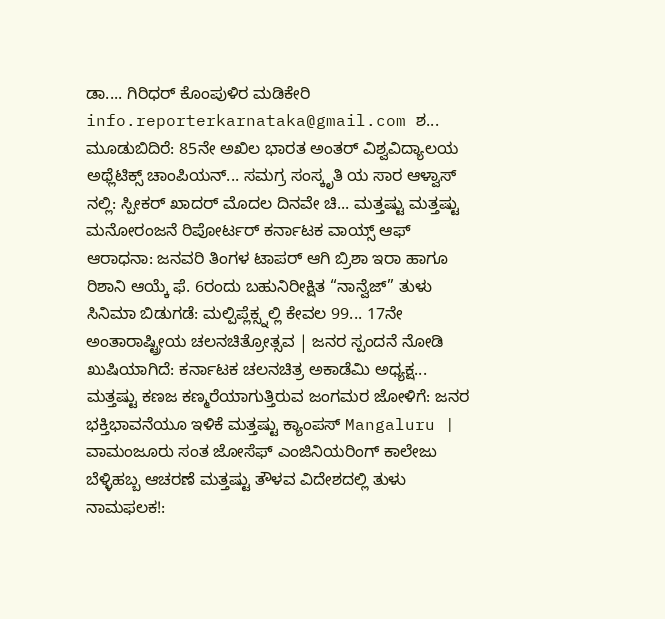ಡಾ.... ಗಿರಿಧರ್ ಕೊಂಪುಳಿರ ಮಡಿಕೇರಿ info.reporterkarnataka@gmail.com ಶ... ಮೂಡುಬಿದಿರೆ: 85ನೇ ಅಖಿಲ ಭಾರತ ಅಂತರ್ ವಿಶ್ವವಿದ್ಯಾಲಯ ಅಥ್ಲೆಟಿಕ್ಸ್ ಚಾಂಪಿಯನ್... ಸಮಗ್ರ ಸಂಸ್ಕೃತಿ ಯ ಸಾರ ಆಳ್ವಾಸ್ ನಲ್ಲಿ: ಸ್ಪೀಕರ್ ಖಾದರ್ ಮೊದಲ ದಿನವೇ ಚಿ... ಮತ್ತಷ್ಟು ಮತ್ತಷ್ಟು ಮನೋರಂಜನೆ ರಿಪೋರ್ಟರ್ ಕರ್ನಾಟಕ ವಾಯ್ಸ್ ಆಫ್ ಆರಾಧನಾ: ಜನವರಿ ತಿಂಗಳ ಟಾಪರ್ ಆಗಿ ಬ್ರಿಶಾ ಇರಾ ಹಾಗೂ ರಿಶಾನಿ ಆಯ್ಕೆ ಫೆ. 6ರಂದು ಬಹುನಿರೀಕ್ಷಿತ “ನಾನ್ವೆಜ್” ತುಳು ಸಿನಿಮಾ ಬಿಡುಗಡೆ: ಮಲ್ಪಿಪ್ಲೆಕ್ಸ್ನಲ್ಲಿ ಕೇವಲ 99... 17ನೇ ಅಂತಾರಾಷ್ಟ್ರೀಯ ಚಲನಚಿತ್ರೋತ್ಸವ | ಜನರ ಸ್ಪಂದನೆ ನೋಡಿ ಖುಷಿಯಾಗಿದೆ: ಕರ್ನಾಟಕ ಚಲನಚಿತ್ರ ಅಕಾಡೆಮಿ ಅಧ್ಯಕ್ಷ... ಮತ್ತಷ್ಟು ಕಣಜ ಕಣ್ಮರೆಯಾಗುತ್ತಿರುವ ಜಂಗಮರ ಜೋಳಿಗೆ: ಜನರ ಭಕ್ತಿಭಾವನೆಯೂ ಇಳಿಕೆ ಮತ್ತಷ್ಟು ಕ್ಯಾಂಪಸ್ Mangaluru | ವಾಮಂಜೂರು ಸಂತ ಜೋಸೆಫ್ ಎಂಜಿನಿಯರಿಂಗ್ ಕಾಲೇಜು ಬೆಳ್ಳಿಹಬ್ಬ ಆಚರಣೆ ಮತ್ತಷ್ಟು ತೌಳವ ವಿದೇಶದಲ್ಲಿ ತುಳು ನಾಮಫಲಕ!: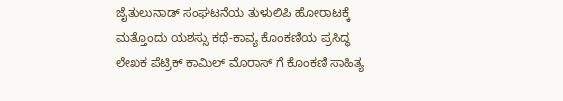ಜೈತುಲುನಾಡ್ ಸಂಘಟನೆಯ ತುಳುಲಿಪಿ ಹೋರಾಟಕ್ಕೆ ಮತ್ತೊಂದು ಯಶಸ್ಸು ಕಥೆ-ಕಾವ್ಯ ಕೊಂಕಣಿಯ ಪ್ರಸಿದ್ಧ ಲೇಖಕ ಪೆಟ್ರಿಕ್ ಕಾಮಿಲ್ ಮೊರಾಸ್ ಗೆ ಕೊಂಕಣಿ ಸಾಹಿತ್ಯ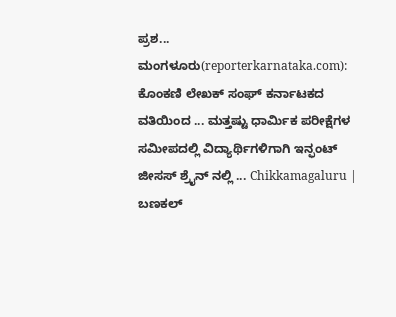ಪ್ರಶ... ಮಂಗಳೂರು(reporterkarnataka.com): ಕೊಂಕಣಿ ಲೇಖಕ್ ಸಂಘ್ ಕರ್ನಾಟಕದ ವತಿಯಿಂದ ... ಮತ್ತಷ್ಟು ಧಾರ್ಮಿಕ ಪರೀಕ್ಷೆಗಳ ಸಮೀಪದಲ್ಲಿ ವಿದ್ಯಾರ್ಥಿಗಳಿಗಾಗಿ ಇನ್ಫಂಟ್ ಜೀಸಸ್ ಶ್ರೈನ್ ನಲ್ಲಿ ... Chikkamagaluru | ಬಣಕಲ್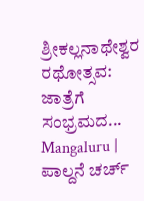ಶ್ರೀಕಲ್ಲನಾಥೇಶ್ವರ ರಥೋತ್ಸವ: ಜಾತ್ರೆಗೆ ಸಂಭ್ರಮದ... Mangaluru | ಪಾಲ್ದನೆ ಚರ್ಚ್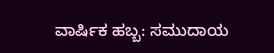ವಾರ್ಷಿಕ ಹಬ್ಬ: ಸಮುದಾಯ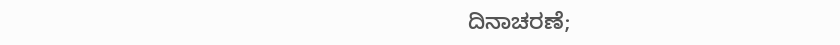ದಿನಾಚರಣೆ;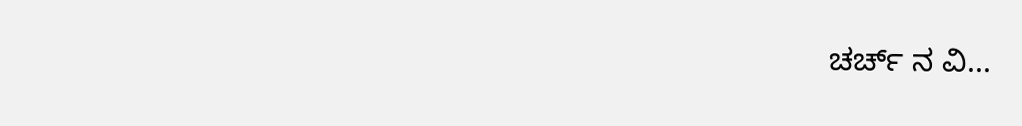ಚರ್ಚ್ ನ ವಿ...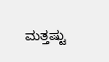ಮತ್ತಷ್ಟು